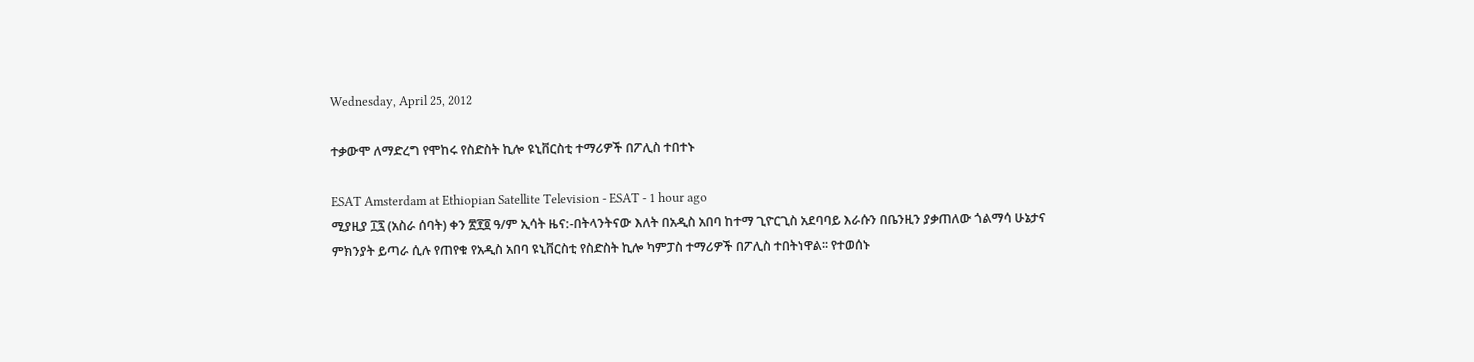Wednesday, April 25, 2012

ተቃውሞ ለማድረግ የሞከሩ የስድስት ኪሎ ዩኒቨርስቲ ተማሪዎች በፖሊስ ተበተኑ

ESAT Amsterdam at Ethiopian Satellite Television - ESAT - 1 hour ago
ሚያዚያ ፲፯ (አስራ ሰባት) ቀን ፳፻፬ ዓ/ም ኢሳት ዜና:-በትላንትናው እለት በአዲስ አበባ ከተማ ጊዮርጊስ አደባባይ እራሱን በቤንዚን ያቃጠለው ጎልማሳ ሁኔታና ምክንያት ይጣራ ሲሉ የጠየቁ የአዲስ አበባ ዩኒቨርስቲ የስድስት ኪሎ ካምፓስ ተማሪዎች በፖሊስ ተበትነዋል፡፡ የተወሰኑ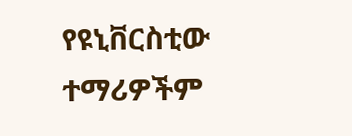የዩኒቨርስቲው ተማሪዎችም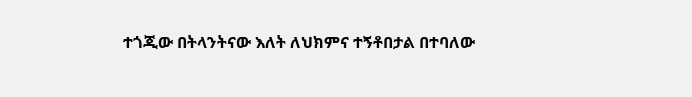ተጎጂው በትላንትናው እለት ለህክምና ተኝቶበታል በተባለው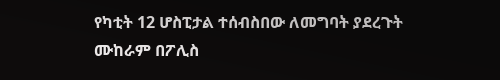የካቲት 12 ሆስፒታል ተሰብስበው ለመግባት ያደረጉት ሙከራም በፖሊስ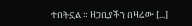ተበትኗል ። ዘጋቢያችን በዛሬው [...]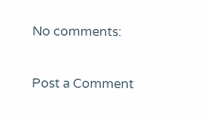No comments:

Post a Comment